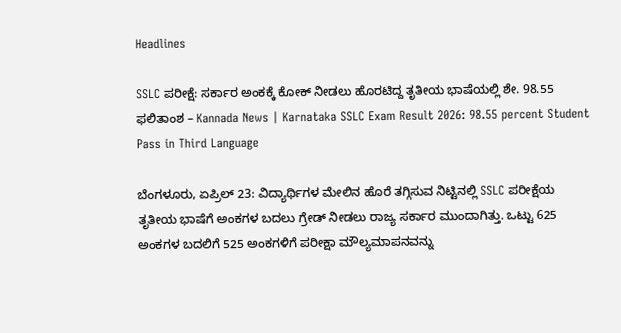Headlines

SSLC ಪರೀಕ್ಷೆ: ಸರ್ಕಾರ ಅಂಕಕ್ಕೆ ಕೋಕ್ ನೀಡಲು ಹೊರಟಿದ್ದ ತೃತೀಯ ಭಾಷೆಯಲ್ಲಿ ಶೇ. 98.55 ಫಲಿತಾಂಶ – Kannada News | Karnataka SSLC Exam Result 2026: 98.55 percent Student Pass in Third Language

ಬೆಂಗಳೂರು, ಏಪ್ರಿಲ್ 23: ವಿದ್ಯಾರ್ಥಿಗಳ ಮೇಲಿನ ಹೊರೆ ತಗ್ಗಿಸುವ ನಿಟ್ಟಿನಲ್ಲಿ SSLC ಪರೀಕ್ಷೆಯ ತೃತೀಯ ಭಾಷೆಗೆ ಅಂಕಗಳ ಬದಲು ಗ್ರೇಡ್ ನೀಡಲು ರಾಜ್ಯ ಸರ್ಕಾರ ಮುಂದಾಗಿತ್ತು. ಒಟ್ಟು 625 ಅಂಕಗಳ ಬದಲಿಗೆ 525 ಅಂಕಗಳಿಗೆ ಪರೀಕ್ಷಾ ಮೌಲ್ಯಮಾಪನವನ್ನು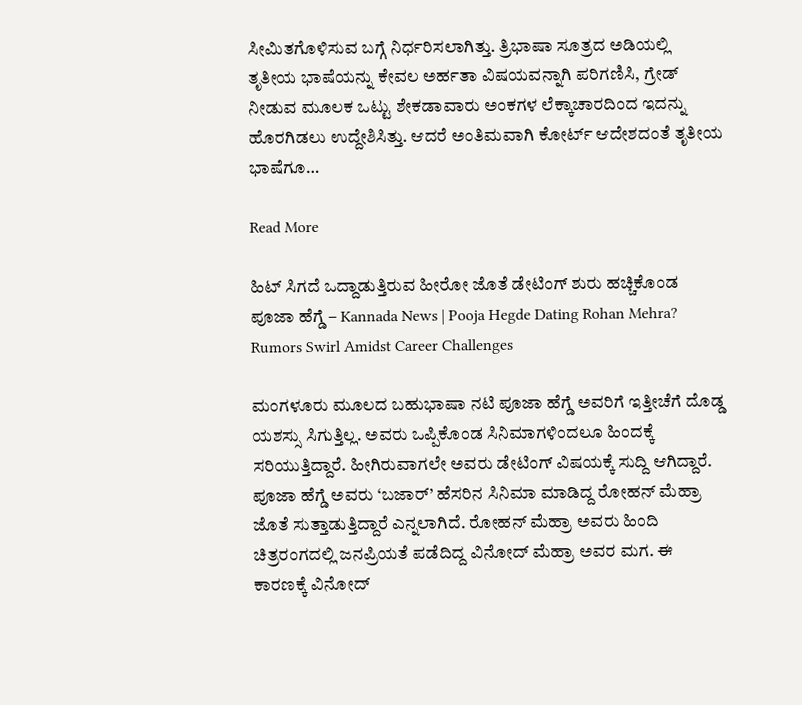ಸೀಮಿತಗೊಳಿಸುವ ಬಗ್ಗೆ ನಿರ್ಧರಿಸಲಾಗಿತ್ತು. ತ್ರಿಭಾಷಾ ಸೂತ್ರದ ಅಡಿಯಲ್ಲಿ ತೃತೀಯ ಭಾಷೆಯನ್ನು ಕೇವಲ ಅರ್ಹತಾ ವಿಷಯವನ್ನಾಗಿ ಪರಿಗಣಿಸಿ, ಗ್ರೇಡ್ ನೀಡುವ ಮೂಲಕ ಒಟ್ಟು ಶೇಕಡಾವಾರು ಅಂಕಗಳ ಲೆಕ್ಕಾಚಾರದಿಂದ ಇದನ್ನು ಹೊರಗಿಡಲು ಉದ್ದೇಶಿಸಿತ್ತು. ಆದರೆ ಅಂತಿಮವಾಗಿ ಕೋರ್ಟ್ ಆದೇಶದಂತೆ ತೃತೀಯ ಭಾಷೆಗೂ…

Read More

ಹಿಟ್ ಸಿಗದೆ ಒದ್ದಾಡುತ್ತಿರುವ ಹೀರೋ ಜೊತೆ ಡೇಟಿಂಗ್ ಶುರು ಹಚ್ಚಿಕೊಂಡ ಪೂಜಾ ಹೆಗ್ಡೆ – Kannada News | Pooja Hegde Dating Rohan Mehra? Rumors Swirl Amidst Career Challenges

ಮಂಗಳೂರು ಮೂಲದ ಬಹುಭಾಷಾ ನಟಿ ಪೂಜಾ ಹೆಗ್ಡೆ ಅವರಿಗೆ ಇತ್ತೀಚೆಗೆ ದೊಡ್ಡ ಯಶಸ್ಸು ಸಿಗುತ್ತಿಲ್ಲ. ಅವರು ಒಪ್ಪಿಕೊಂಡ ಸಿನಿಮಾಗಳಿಂದಲೂ ಹಿಂದಕ್ಕೆ ಸರಿಯುತ್ತಿದ್ದಾರೆ. ಹೀಗಿರುವಾಗಲೇ ಅವರು ಡೇಟಿಂಗ್ ವಿಷಯಕ್ಕೆ ಸುದ್ದಿ ಆಗಿದ್ದಾರೆ. ಪೂಜಾ ಹೆಗ್ಡೆ ಅವರು ‘ಬಜಾರ್’ ಹೆಸರಿನ ಸಿನಿಮಾ ಮಾಡಿದ್ದ ರೋಹನ್ ಮೆಹ್ರಾ ಜೊತೆ ಸುತ್ತಾಡುತ್ತಿದ್ದಾರೆ ಎನ್ನಲಾಗಿದೆ. ರೋಹನ್ ಮೆಹ್ರಾ ಅವರು ಹಿಂದಿ ಚಿತ್ರರಂಗದಲ್ಲಿ ಜನಪ್ರಿಯತೆ ಪಡೆದಿದ್ದ ವಿನೋದ್ ಮೆಹ್ರಾ ಅವರ ಮಗ. ಈ ಕಾರಣಕ್ಕೆ ವಿನೋದ್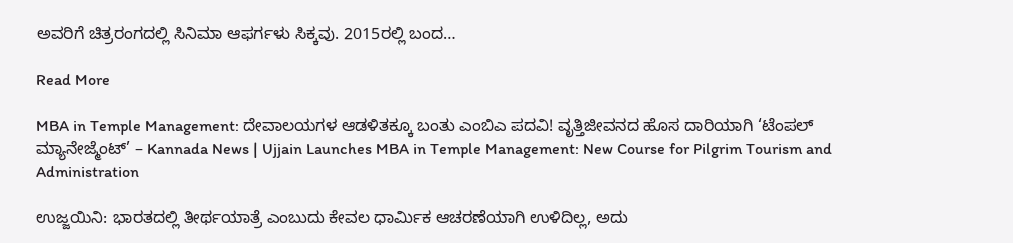ಅವರಿಗೆ ಚಿತ್ರರಂಗದಲ್ಲಿ ಸಿನಿಮಾ ಆಫರ್ಗಳು ಸಿಕ್ಕವು. 2015ರಲ್ಲಿ ಬಂದ…

Read More

MBA in Temple Management: ದೇವಾಲಯಗಳ ಆಡಳಿತಕ್ಕೂ ಬಂತು ಎಂಬಿಎ ಪದವಿ! ವೃತ್ತಿಜೀವನದ ಹೊಸ ದಾರಿಯಾಗಿ ‘ಟೆಂಪಲ್ ಮ್ಯಾನೇಜ್ಮೆಂಟ್’ – Kannada News | Ujjain Launches MBA in Temple Management: New Course for Pilgrim Tourism and Administration

ಉಜ್ಜಯಿನಿ: ಭಾರತದಲ್ಲಿ ತೀರ್ಥಯಾತ್ರೆ ಎಂಬುದು ಕೇವಲ ಧಾರ್ಮಿಕ ಆಚರಣೆಯಾಗಿ ಉಳಿದಿಲ್ಲ, ಅದು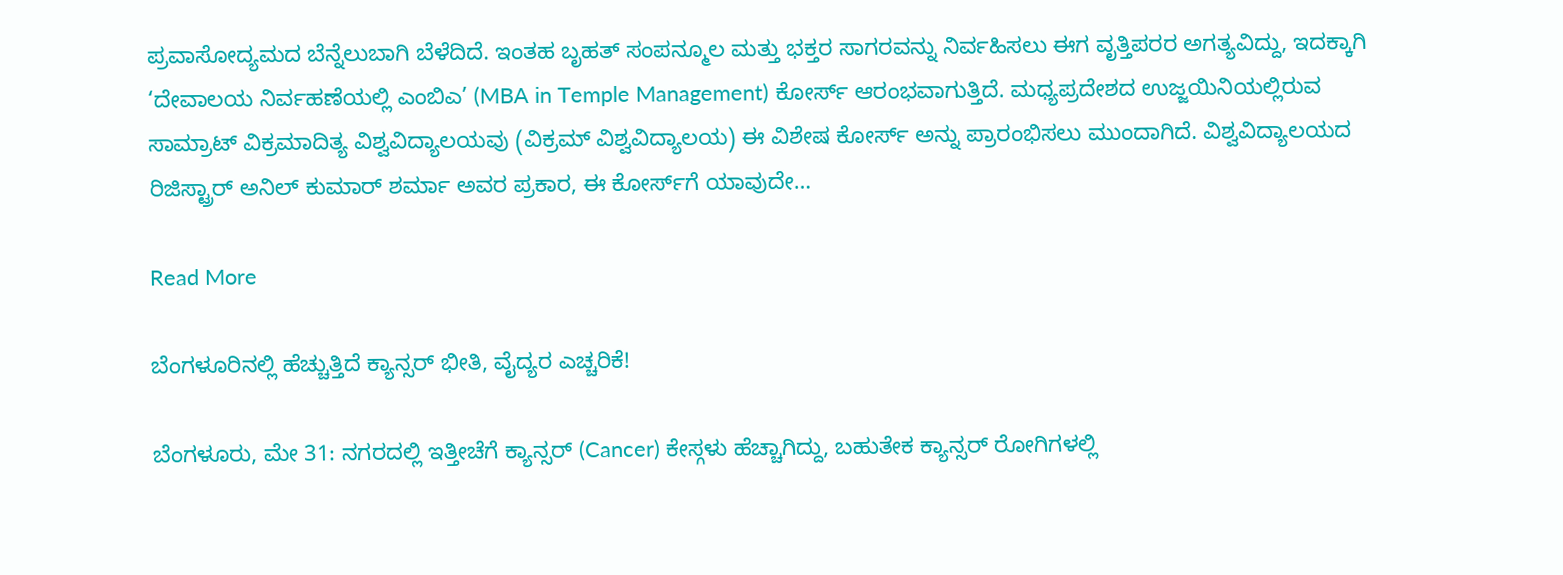ಪ್ರವಾಸೋದ್ಯಮದ ಬೆನ್ನೆಲುಬಾಗಿ ಬೆಳೆದಿದೆ. ಇಂತಹ ಬೃಹತ್ ಸಂಪನ್ಮೂಲ ಮತ್ತು ಭಕ್ತರ ಸಾಗರವನ್ನು ನಿರ್ವಹಿಸಲು ಈಗ ವೃತ್ತಿಪರರ ಅಗತ್ಯವಿದ್ದು, ಇದಕ್ಕಾಗಿ ‘ದೇವಾಲಯ ನಿರ್ವಹಣೆಯಲ್ಲಿ ಎಂಬಿಎ’ (MBA in Temple Management) ಕೋರ್ಸ್ ಆರಂಭವಾಗುತ್ತಿದೆ. ಮಧ್ಯಪ್ರದೇಶದ ಉಜ್ಜಯಿನಿಯಲ್ಲಿರುವ ಸಾಮ್ರಾಟ್ ವಿಕ್ರಮಾದಿತ್ಯ ವಿಶ್ವವಿದ್ಯಾಲಯವು (ವಿಕ್ರಮ್ ವಿಶ್ವವಿದ್ಯಾಲಯ) ಈ ವಿಶೇಷ ಕೋರ್ಸ್ ಅನ್ನು ಪ್ರಾರಂಭಿಸಲು ಮುಂದಾಗಿದೆ. ವಿಶ್ವವಿದ್ಯಾಲಯದ ರಿಜಿಸ್ಟ್ರಾರ್ ಅನಿಲ್ ಕುಮಾರ್ ಶರ್ಮಾ ಅವರ ಪ್ರಕಾರ, ಈ ಕೋರ್ಸ್‌ಗೆ ಯಾವುದೇ…

Read More

ಬೆಂಗಳೂರಿನಲ್ಲಿ ಹೆಚ್ಚುತ್ತಿದೆ ಕ್ಯಾನ್ಸರ್ ಭೀತಿ, ವೈದ್ಯರ ಎಚ್ಚರಿಕೆ!

ಬೆಂಗಳೂರು, ಮೇ 31: ನಗರದಲ್ಲಿ ಇತ್ತೀಚೆಗೆ ಕ್ಯಾನ್ಸರ್ (Cancer) ಕೇಸ್ಗಳು ಹೆಚ್ಚಾಗಿದ್ದು, ಬಹುತೇಕ ಕ್ಯಾನ್ಸರ್ ರೋಗಿಗಳಲ್ಲಿ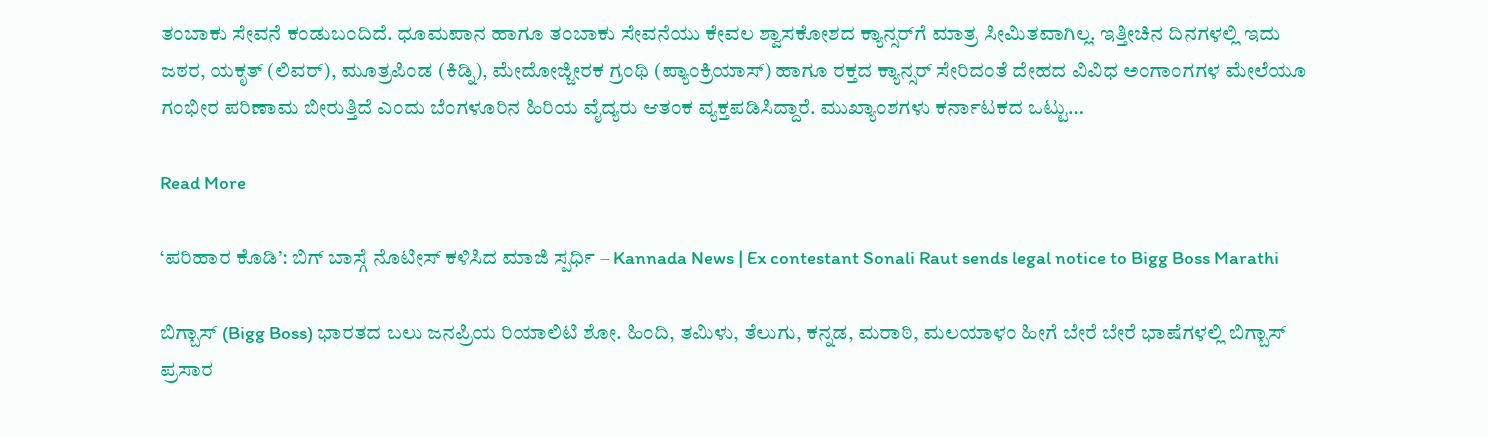ತಂಬಾಕು ಸೇವನೆ ಕಂಡುಬಂದಿದೆ. ಧೂಮಪಾನ ಹಾಗೂ ತಂಬಾಕು ಸೇವನೆಯು ಕೇವಲ ಶ್ವಾಸಕೋಶದ ಕ್ಯಾನ್ಸರ್‌ಗೆ ಮಾತ್ರ ಸೀಮಿತವಾಗಿಲ್ಲ. ಇತ್ತೀಚಿನ ದಿನಗಳಲ್ಲಿ ಇದು ಜಠರ, ಯಕೃತ್ (ಲಿವರ್), ಮೂತ್ರಪಿಂಡ (ಕಿಡ್ನಿ), ಮೇದೋಜ್ಜೀರಕ ಗ್ರಂಥಿ (ಪ್ಯಾಂಕ್ರಿಯಾಸ್) ಹಾಗೂ ರಕ್ತದ ಕ್ಯಾನ್ಸರ್ ಸೇರಿದಂತೆ ದೇಹದ ವಿವಿಧ ಅಂಗಾಂಗಗಳ ಮೇಲೆಯೂ ಗಂಭೀರ ಪರಿಣಾಮ ಬೀರುತ್ತಿದೆ ಎಂದು ಬೆಂಗಳೂರಿನ ಹಿರಿಯ ವೈದ್ಯರು ಆತಂಕ ವ್ಯಕ್ತಪಡಿಸಿದ್ದಾರೆ. ಮುಖ್ಯಾಂಶಗಳು ಕರ್ನಾಟಕದ ಒಟ್ಟು…

Read More

‘ಪರಿಹಾರ ಕೊಡಿ’: ಬಿಗ್ ಬಾಸ್ಗೆ ನೊಟೀಸ್ ಕಳಿಸಿದ ಮಾಜಿ ಸ್ಪರ್ಧಿ – Kannada News | Ex contestant Sonali Raut sends legal notice to Bigg Boss Marathi

ಬಿಗ್ಬಾಸ್ (Bigg Boss) ಭಾರತದ ಬಲು ಜನಪ್ರಿಯ ರಿಯಾಲಿಟಿ ಶೋ. ಹಿಂದಿ, ತಮಿಳು, ತೆಲುಗು, ಕನ್ನಡ, ಮರಾಠಿ, ಮಲಯಾಳಂ ಹೀಗೆ ಬೇರೆ ಬೇರೆ ಭಾಷೆಗಳಲ್ಲಿ ಬಿಗ್ಬಾಸ್ ಪ್ರಸಾರ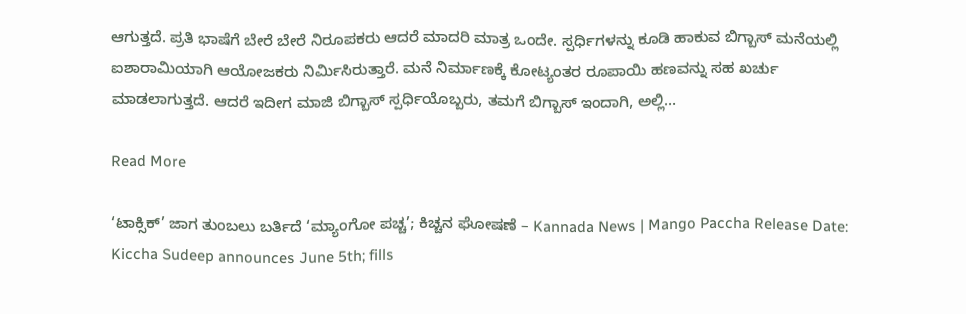ಆಗುತ್ತದೆ. ಪ್ರತಿ ಭಾಷೆಗೆ ಬೇರೆ ಬೇರೆ ನಿರೂಪಕರು ಆದರೆ ಮಾದರಿ ಮಾತ್ರ ಒಂದೇ. ಸ್ಪರ್ಧಿಗಳನ್ನು ಕೂಡಿ ಹಾಕುವ ಬಿಗ್ಬಾಸ್ ಮನೆಯಲ್ಲಿ ಐಶಾರಾಮಿಯಾಗಿ ಆಯೋಜಕರು ನಿರ್ಮಿಸಿರುತ್ತಾರೆ. ಮನೆ ನಿರ್ಮಾಣಕ್ಕೆ ಕೋಟ್ಯಂತರ ರೂಪಾಯಿ ಹಣವನ್ನು ಸಹ ಖರ್ಚು ಮಾಡಲಾಗುತ್ತದೆ. ಆದರೆ ಇದೀಗ ಮಾಜಿ ಬಿಗ್ಬಾಸ್ ಸ್ಪರ್ಧಿಯೊಬ್ಬರು, ತಮಗೆ ಬಿಗ್ಬಾಸ್ ಇಂದಾಗಿ, ಅಲ್ಲಿ…

Read More

‘ಟಾಕ್ಸಿಕ್’ ಜಾಗ ತುಂಬಲು ಬರ್ತಿದೆ ‘ಮ್ಯಾಂಗೋ ಪಚ್ಚ’; ಕಿಚ್ಚನ ಘೋಷಣೆ – Kannada News | Mango Paccha Release Date: Kiccha Sudeep announces June 5th; fills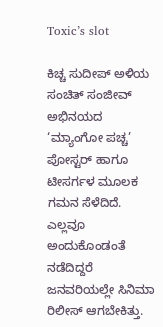Toxic’s slot

ಕಿಚ್ಚ ಸುದೀಪ್ ಅಳಿಯ ಸಂಚಿತ್ ಸಂಜೀವ್ ಅಭಿನಯದ ‘ಮ್ಯಾಂಗೋ ಪಚ್ಚ’ ಪೋಸ್ಟರ್ ಹಾಗೂ ಟೀಸರ್ಗಳ ಮೂಲಕ ಗಮನ ಸೆಳೆದಿದೆ. ಎಲ್ಲವೂ ಅಂದುಕೊಂಡಂತೆ ನಡೆದಿದ್ದರೆ ಜನವರಿಯಲ್ಲೇ ಸಿನಿಮಾ ರಿಲೀಸ್ ಆಗಬೇಕಿತ್ತು.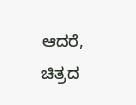ಆದರೆ, ಚಿತ್ರದ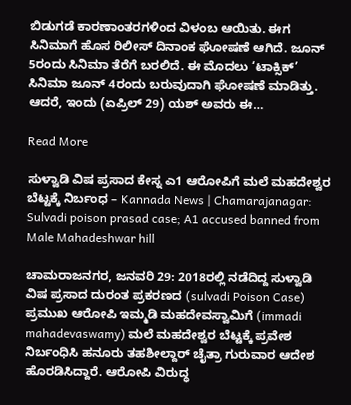ಬಿಡುಗಡೆ ಕಾರಣಾಂತರಗಳಿಂದ ವಿಳಂಬ ಆಯಿತು. ಈಗ ಸಿನಿಮಾಗೆ ಹೊಸ ರಿಲೀಸ್ ದಿನಾಂಕ ಘೋಷಣೆ ಆಗಿದೆ. ಜೂನ್ 5ರಂದು ಸಿನಿಮಾ ತೆರೆಗೆ ಬರಲಿದೆ. ಈ ಮೊದಲು ‘ಟಾಕ್ಸಿಕ್’ ಸಿನಿಮಾ ಜೂನ್ 4ರಂದು ಬರುವುದಾಗಿ ಘೋಷಣೆ ಮಾಡಿತ್ತು. ಆದರೆ, ಇಂದು (ಏಪ್ರಿಲ್ 29) ಯಶ್ ಅವರು ಈ…

Read More

ಸುಳ್ವಾಡಿ ವಿಷ ಪ್ರಸಾದ ಕೇಸ್ನ ಎ1 ಆರೋಪಿಗೆ ಮಲೆ ಮಹದೇಶ್ವರ ಬೆಟ್ಟಕ್ಕೆ ನಿರ್ಬಂಧ – Kannada News | Chamarajanagar: Sulvadi poison prasad case; A1 accused banned from Male Mahadeshwar hill

ಚಾಮರಾಜನಗರ, ಜನವರಿ 29: 2018ರಲ್ಲಿ ನಡೆದಿದ್ದ ಸುಳ್ವಾಡಿ ವಿಷ ಪ್ರಸಾದ ದುರಂತ ಪ್ರಕರಣದ (sulvadi Poison Case) ಪ್ರಮುಖ ಆರೋಪಿ ಇಮ್ಮಡಿ ಮಹದೇವಸ್ವಾಮಿಗೆ (immadi mahadevaswamy) ಮಲೆ ಮಹದೇಶ್ವರ ಬೆಟ್ಟಕ್ಕೆ ಪ್ರವೇಶ ನಿರ್ಬಂಧಿಸಿ ಹನೂರು ತಹಶೀಲ್ದಾರ್ ಚೈತ್ರಾ ಗುರುವಾರ ಆದೇಶ ಹೊರಡಿಸಿದ್ದಾರೆ. ಆರೋಪಿ ವಿರುದ್ಧ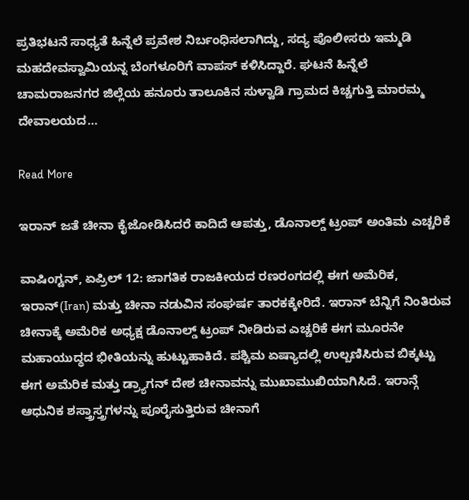ಪ್ರತಿಭಟನೆ ಸಾಧ್ಯತೆ ಹಿನ್ನೆಲೆ ಪ್ರವೇಶ ನಿರ್ಬಂಧಿಸಲಾಗಿದ್ದು, ಸದ್ಯ ಪೊಲೀಸರು ಇಮ್ಮಡಿ ಮಹದೇವಸ್ವಾಮಿಯನ್ನ ಬೆಂಗಳೂರಿಗೆ ವಾಪಸ್ ಕಳಿಸಿದ್ದಾರೆ. ಘಟನೆ ಹಿನ್ನೆಲೆ  ಚಾಮರಾಜನಗರ ಜಿಲ್ಲೆಯ ಹನೂರು ತಾಲೂಕಿನ ಸುಳ್ವಾಡಿ ಗ್ರಾಮದ ಕಿಚ್ಚಗುತ್ತಿ ಮಾರಮ್ಮ ದೇವಾಲಯದ…

Read More

ಇರಾನ್ ಜತೆ ಚೀನಾ ಕೈಜೋಡಿಸಿದರೆ ಕಾದಿದೆ ಆಪತ್ತು, ಡೊನಾಲ್ಡ್ ಟ್ರಂಪ್ ಅಂತಿಮ ಎಚ್ಚರಿಕೆ

ವಾಷಿಂಗ್ಟನ್, ಏಪ್ರಿಲ್ 12: ಜಾಗತಿಕ ರಾಜಕೀಯದ ರಣರಂಗದಲ್ಲಿ ಈಗ ಅಮೆರಿಕ, ಇರಾನ್(Iran) ಮತ್ತು ಚೀನಾ ನಡುವಿನ ಸಂಘರ್ಷ ತಾರಕಕ್ಕೇರಿದೆ. ಇರಾನ್ ಬೆನ್ನಿಗೆ ನಿಂತಿರುವ ಚೀನಾಕ್ಕೆ ಅಮೆರಿಕ ಅಧ್ಯಕ್ಷ ಡೊನಾಲ್ಡ್ ಟ್ರಂಪ್ ನೀಡಿರುವ ಎಚ್ಚರಿಕೆ ಈಗ ಮೂರನೇ ಮಹಾಯುದ್ಧದ ಭೀತಿಯನ್ನು ಹುಟ್ಟುಹಾಕಿದೆ. ಪಶ್ಚಿಮ ಏಷ್ಯಾದಲ್ಲಿ ಉಲ್ಬಣಿಸಿರುವ ಬಿಕ್ಕಟ್ಟು ಈಗ ಅಮೆರಿಕ ಮತ್ತು ಡ್ರ್ಯಾಗನ್ ದೇಶ ಚೀನಾವನ್ನು ಮುಖಾಮುಖಿಯಾಗಿಸಿದೆ. ಇರಾನ್ಗೆ ಆಧುನಿಕ ಶಸ್ತ್ರಾಸ್ತ್ರಗಳನ್ನು ಪೂರೈಸುತ್ತಿರುವ ಚೀನಾಗೆ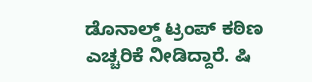ಡೊನಾಲ್ಡ್ ಟ್ರಂಪ್ ಕಠಿಣ ಎಚ್ಚರಿಕೆ ನೀಡಿದ್ದಾರೆ. ಷಿ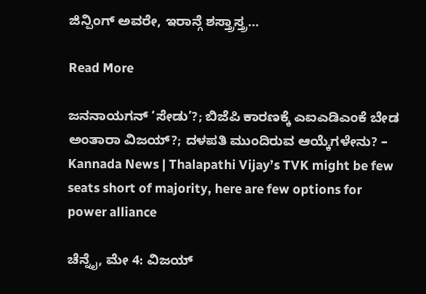ಜಿನ್ಪಿಂಗ್ ಅವರೇ, ಇರಾನ್ಗೆ ಶಸ್ತ್ರಾಸ್ತ್ರ…

Read More

ಜನನಾಯಗನ್ ‘ಸೇಡು’?; ಬಿಜೆಪಿ ಕಾರಣಕ್ಕೆ ಎಐಎಡಿಎಂಕೆ ಬೇಡ ಅಂತಾರಾ ವಿಜಯ್?; ದಳಪತಿ ಮುಂದಿರುವ ಆಯ್ಕೆಗಳೇನು? – Kannada News | Thalapathi Vijay’s TVK might be few seats short of majority, here are few options for power alliance

ಚೆನ್ನೈ, ಮೇ 4: ವಿಜಯ್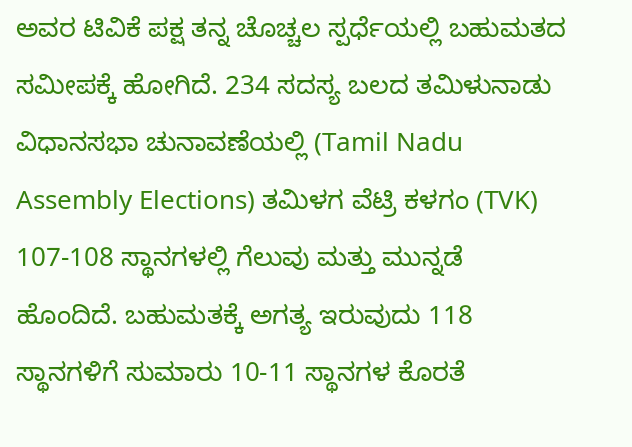ಅವರ ಟಿವಿಕೆ ಪಕ್ಷ ತನ್ನ ಚೊಚ್ಚಲ ಸ್ಪರ್ಧೆಯಲ್ಲಿ ಬಹುಮತದ ಸಮೀಪಕ್ಕೆ ಹೋಗಿದೆ. 234 ಸದಸ್ಯ ಬಲದ ತಮಿಳುನಾಡು ವಿಧಾನಸಭಾ ಚುನಾವಣೆಯಲ್ಲಿ (Tamil Nadu Assembly Elections) ತಮಿಳಗ ವೆಟ್ರಿ ಕಳಗಂ (TVK) 107-108 ಸ್ಥಾನಗಳಲ್ಲಿ ಗೆಲುವು ಮತ್ತು ಮುನ್ನಡೆ ಹೊಂದಿದೆ. ಬಹುಮತಕ್ಕೆ ಅಗತ್ಯ ಇರುವುದು 118 ಸ್ಥಾನಗಳಿಗೆ ಸುಮಾರು 10-11 ಸ್ಥಾನಗಳ ಕೊರತೆ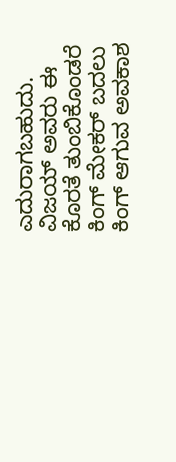ಎದುರಾಗಬಹುದು. ವಿಜಯ್ ಅವರು ಈ ಕೊರತೆ ತುಂಬಿಕೊಂಡರೆ ಕಿಂಗ್ ಮೇಕರ್ ಬದಲು ಕಿಂಗ್ ಆಗುವ ಅವಕಾಶ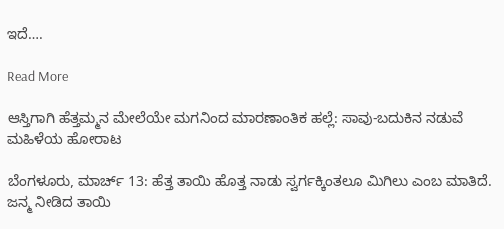ಇದೆ….

Read More

ಆಸ್ತಿಗಾಗಿ ಹೆತ್ತಮ್ಮನ ಮೇಲೆಯೇ ಮಗನಿಂದ ಮಾರಣಾಂತಿಕ ಹಲ್ಲೆ: ಸಾವು-ಬದುಕಿನ ನಡುವೆ ಮಹಿಳೆಯ ಹೋರಾಟ

ಬೆಂಗಳೂರು, ಮಾರ್ಚ್ 13: ಹೆತ್ತ ತಾಯಿ ಹೊತ್ತ ನಾಡು ಸ್ವರ್ಗಕ್ಕಿಂತಲೂ ಮಿಗಿಲು ಎಂಬ ಮಾತಿದೆ. ಜನ್ಮ ನೀಡಿದ ತಾಯಿ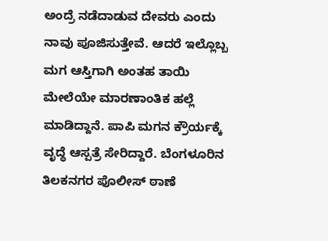ಅಂದ್ರೆ ನಡೆದಾಡುವ ದೇವರು ಎಂದು ನಾವು ಪೂಜಿಸುತ್ತೇವೆ. ಆದರೆ ಇಲ್ಲೊಬ್ಬ ಮಗ ಆಸ್ತಿಗಾಗಿ ಅಂತಹ ತಾಯಿ ಮೇಲೆಯೇ ಮಾರಣಾಂತಿಕ ಹಲ್ಲೆ ಮಾಡಿದ್ದಾನೆ. ಪಾಪಿ ಮಗನ ಕ್ರೌರ್ಯಕ್ಕೆ ವೃದ್ಧೆ ಆಸ್ಪತ್ರೆ ಸೇರಿದ್ದಾರೆ. ಬೆಂಗಳೂರಿನ ತಿಲಕನಗರ ಪೊಲೀಸ್ ಠಾಣೆ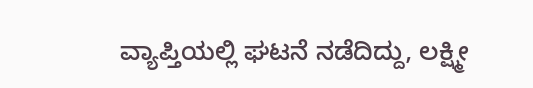ವ್ಯಾಪ್ತಿಯಲ್ಲಿ ಘಟನೆ ನಡೆದಿದ್ದು, ಲಕ್ಷ್ಮೀ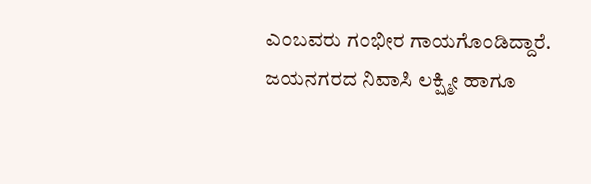ಎಂಬವರು ಗಂಭೀರ ಗಾಯಗೊಂಡಿದ್ದಾರೆ. ಜಯನಗರದ ನಿವಾಸಿ ಲಕ್ಷ್ಮೀ ಹಾಗೂ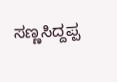ಸಣ್ಣಸಿದ್ದಪ್ಪ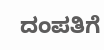ದಂಪತಿಗೆ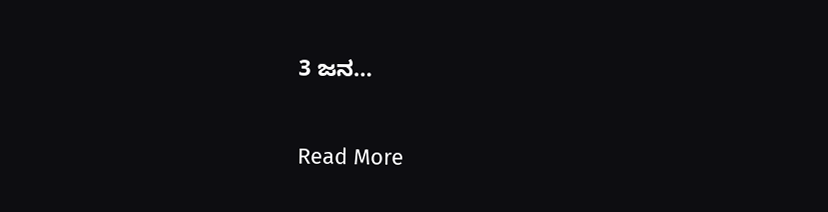3 ಜನ…

Read More